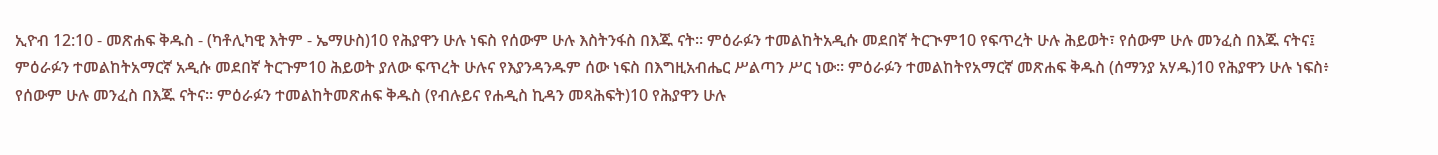ኢዮብ 12:10 - መጽሐፍ ቅዱስ - (ካቶሊካዊ እትም - ኤማሁስ)10 የሕያዋን ሁሉ ነፍስ የሰውም ሁሉ እስትንፋስ በእጁ ናት። ምዕራፉን ተመልከትአዲሱ መደበኛ ትርጒም10 የፍጥረት ሁሉ ሕይወት፣ የሰውም ሁሉ መንፈስ በእጁ ናትና፤ ምዕራፉን ተመልከትአማርኛ አዲሱ መደበኛ ትርጉም10 ሕይወት ያለው ፍጥረት ሁሉና የእያንዳንዱም ሰው ነፍስ በእግዚአብሔር ሥልጣን ሥር ነው። ምዕራፉን ተመልከትየአማርኛ መጽሐፍ ቅዱስ (ሰማንያ አሃዱ)10 የሕያዋን ሁሉ ነፍስ፥ የሰውም ሁሉ መንፈስ በእጁ ናትና። ምዕራፉን ተመልከትመጽሐፍ ቅዱስ (የብሉይና የሐዲስ ኪዳን መጻሕፍት)10 የሕያዋን ሁሉ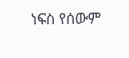ነፍስ የሰውም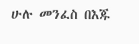ሁሉ መንፈስ በእጁ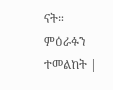ናት። ምዕራፉን ተመልከት |